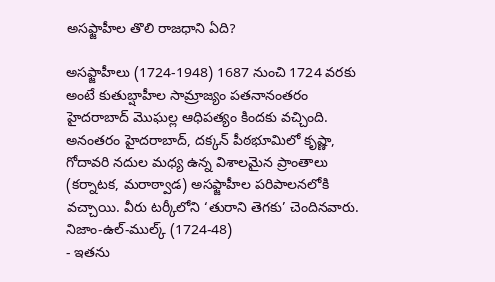అసఫ్జాహీల తొలి రాజధాని ఏది?

అసఫ్జాహీలు (1724-1948) 1687 నుంచి 1724 వరకు అంటే కుతుబ్షాహీల సామ్రాజ్యం పతనానంతరం హైదరాబాద్ మొఘల్ల ఆధిపత్యం కిందకు వచ్చింది. అనంతరం హైదరాబాద్, దక్కన్ పీఠభూమిలో కృష్ణా, గోదావరి నదుల మధ్య ఉన్న విశాలమైన ప్రాంతాలు (కర్నాటక, మరాఠ్వాడ) అసఫ్జాహీల పరిపాలనలోకి వచ్చాయి. వీరు టర్కీలోని ‘తురాని తెగకు’ చెందినవారు.
నిజాం-ఉల్-ముల్క్ (1724-48)
- ఇతను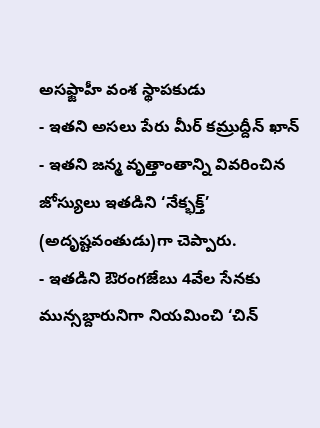అసఫ్జాహీ వంశ స్థాపకుడు
- ఇతని అసలు పేరు మీర్ కమ్రుద్దీన్ ఖాన్
- ఇతని జన్మ వృత్తాంతాన్ని వివరించిన జోస్యులు ఇతడిని ‘నేక్భక్త్’ (అదృష్టవంతుడు)గా చెప్పారు.
- ఇతడిని ఔరంగజేబు 4వేల సేనకు మున్సబ్దారునిగా నియమించి ‘చిన్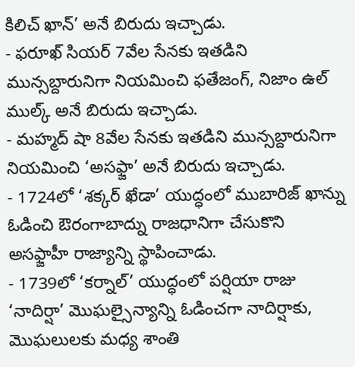కిలిచ్ ఖాన్’ అనే బిరుదు ఇచ్చాడు.
- ఫరూఖ్ సియర్ 7వేల సేనకు ఇతడిని మున్సబ్దారునిగా నియమించి ఫతేజంగ్, నిజాం ఉల్ ముల్క్ అనే బిరుదు ఇచ్చాడు.
- మహ్మద్ షా 8వేల సేనకు ఇతడిని మున్సబ్దారునిగా నియమించి ‘అసఫ్జా’ అనే బిరుదు ఇచ్చాడు.
- 1724లో ‘శక్కర్ ఖేడా’ యుద్ధంలో ముబారిజ్ ఖాన్ను ఓడించి ఔరంగాబాద్ను రాజధానిగా చేసుకొని అసఫ్జాహీ రాజ్యాన్ని స్థాపించాడు.
- 1739లో ‘కర్నాల్’ యుద్ధంలో పర్షియా రాజు ‘నాదిర్షా’ మొఘల్సైన్యాన్ని ఓడించగా నాదిర్షాకు, మొఘలులకు మధ్య శాంతి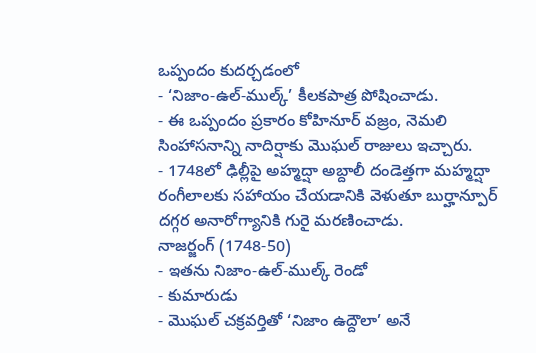ఒప్పందం కుదర్చడంలో
- ‘నిజాం-ఉల్-ముల్క్’ కీలకపాత్ర పోషించాడు.
- ఈ ఒప్పందం ప్రకారం కోహినూర్ వజ్రం, నెమలి సింహాసనాన్ని నాదిర్షాకు మొఘల్ రాజులు ఇచ్చారు.
- 1748లో ఢిల్లీపై అహ్మద్షా అబ్దాలీ దండెత్తగా మహ్మద్షా రంగీలాలకు సహాయం చేయడానికి వెళుతూ బుర్హాన్పూర్ దగ్గర అనారోగ్యానికి గురై మరణించాడు.
నాజర్జంగ్ (1748-50)
- ఇతను నిజాం-ఉల్-ముల్క్ రెండో
- కుమారుడు
- మొఘల్ చక్రవర్తితో ‘నిజాం ఉద్దౌలా’ అనే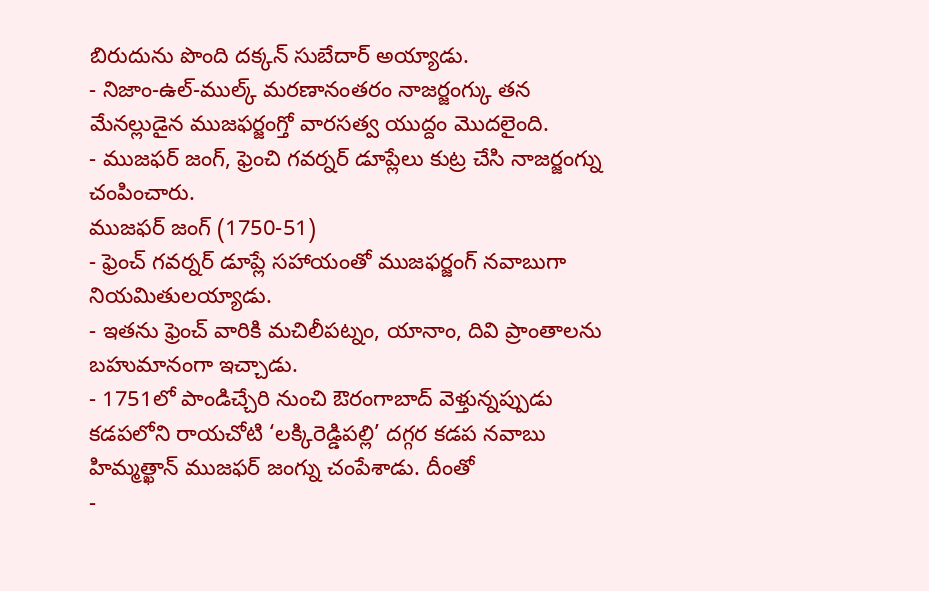బిరుదును పొంది దక్కన్ సుబేదార్ అయ్యాడు.
- నిజాం-ఉల్-ముల్క్ మరణానంతరం నాజర్జంగ్కు తన మేనల్లుడైన ముజఫర్జంగ్తో వారసత్వ యుద్దం మొదలైంది.
- ముజఫర్ జంగ్, ఫ్రెంచి గవర్నర్ డూప్లేలు కుట్ర చేసి నాజర్జంగ్ను చంపించారు.
ముజఫర్ జంగ్ (1750-51)
- ఫ్రెంచ్ గవర్నర్ డూప్లే సహాయంతో ముజఫర్జంగ్ నవాబుగా నియమితులయ్యాడు.
- ఇతను ఫ్రెంచ్ వారికి మచిలీపట్నం, యానాం, దివి ప్రాంతాలను బహుమానంగా ఇచ్చాడు.
- 1751లో పాండిచ్చేరి నుంచి ఔరంగాబాద్ వెళ్తున్నప్పుడు కడపలోని రాయచోటి ‘లక్కిరెడ్డిపల్లి’ దగ్గర కడప నవాబు హిమ్మత్ఖాన్ ముజఫర్ జంగ్ను చంపేశాడు. దీంతో
-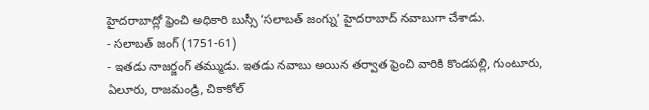హైదరాబాద్లో ఫ్రెంచి అధికారి బుస్సీ ‘సలాబత్ జంగ్ను’ హైదరాబాద్ నవాబుగా చేశాడు.
- సలాబత్ జంగ్ (1751-61)
- ఇతడు నాజర్జంగ్ తమ్ముడు. ఇతడు నవాబు అయిన తర్వాత ఫ్రెంచి వారికి కొండపల్లి, గుంటూరు, ఏలూరు, రాజమండ్రి, చికాకోల్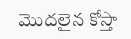మొదలైన కోస్తా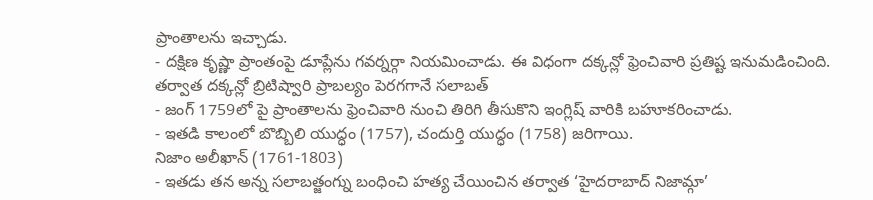ప్రాంతాలను ఇచ్చాడు.
- దక్షిణ కృష్ణా ప్రాంతంపై డూప్లేను గవర్నర్గా నియమించాడు. ఈ విధంగా దక్కన్లో ఫ్రెంచివారి ప్రతిష్ట ఇనుమడించింది. తర్వాత దక్కన్లో బ్రిటిష్వారి ప్రాబల్యం పెరగగానే సలాబత్
- జంగ్ 1759లో పై ప్రాంతాలను ఫ్రెంచివారి నుంచి తిరిగి తీసుకొని ఇంగ్లిష్ వారికి బహూకరించాడు.
- ఇతడి కాలంలో బొబ్బిలి యుద్ధం (1757), చందుర్తి యుద్ధం (1758) జరిగాయి.
నిజాం అలీఖాన్ (1761-1803)
- ఇతడు తన అన్న సలాబత్జంగ్ను బంధించి హత్య చేయించిన తర్వాత ‘హైదరాబాద్ నిజామ్గా’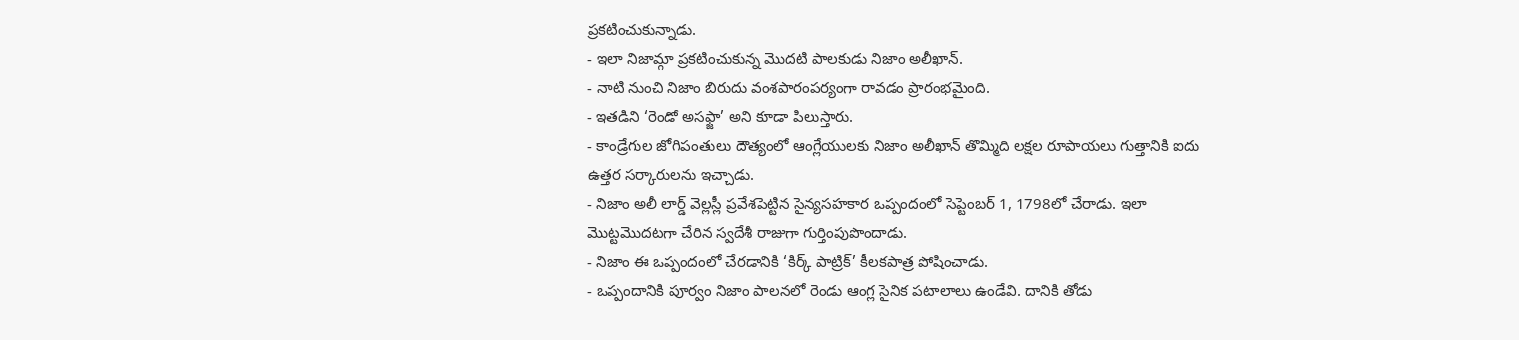ప్రకటించుకున్నాడు.
- ఇలా నిజామ్గా ప్రకటించుకున్న మొదటి పాలకుడు నిజాం అలీఖాన్.
- నాటి నుంచి నిజాం బిరుదు వంశపారంపర్యంగా రావడం ప్రారంభమైంది.
- ఇతడిని ‘రెండో అసఫ్జా’ అని కూడా పిలుస్తారు.
- కాండ్రేగుల జోగిపంతులు దౌత్యంలో ఆంగ్లేయులకు నిజాం అలీఖాన్ తొమ్మిది లక్షల రూపాయలు గుత్తానికి ఐదు ఉత్తర సర్కారులను ఇచ్చాడు.
- నిజాం అలీ లార్డ్ వెల్లస్లీ ప్రవేశపెట్టిన సైన్యసహకార ఒప్పందంలో సెప్టెంబర్ 1, 1798లో చేరాడు. ఇలా మొట్టమొదటగా చేరిన స్వదేశీ రాజుగా గుర్తింపుపొందాడు.
- నిజాం ఈ ఒప్పందంలో చేరడానికి ‘కిర్క్ పాట్రిక్’ కీలకపాత్ర పోషించాడు.
- ఒప్పందానికి పూర్వం నిజాం పాలనలో రెండు ఆంగ్ల సైనిక పటాలాలు ఉండేవి. దానికి తోడు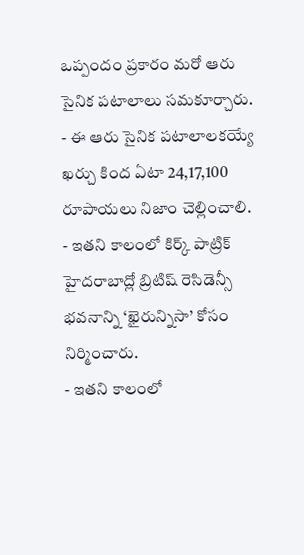ఒప్పందం ప్రకారం మరో ఆరు సైనిక పటాలాలు సమకూర్చారు.
- ఈ ఆరు సైనిక పటాలాలకయ్యే ఖర్చు కింద ఏటా 24,17,100 రూపాయలు నిజాం చెల్లించాలి.
- ఇతని కాలంలో కిర్క్ పాట్రిక్ హైదరాబాద్లో బ్రిటిష్ రెసిడెన్సీ భవనాన్ని ‘ఖైరున్నిసా’ కోసం నిర్మించారు.
- ఇతని కాలంలో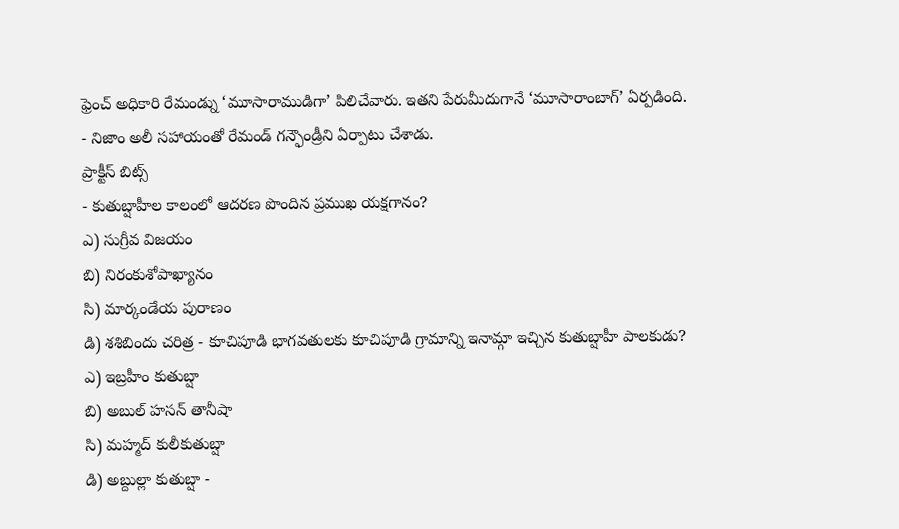ఫ్రెంచ్ అధికారి రేమండ్ను ‘మూసారాముడిగా’ పిలిచేవారు. ఇతని పేరుమీదుగానే ‘మూసారాంబాగ్’ ఏర్పడింది.
- నిజాం అలీ సహాయంతో రేమండ్ గన్ఫౌండ్రీని ఏర్పాటు చేశాడు.
ప్రాక్టీస్ బిట్స్
- కుతుబ్షాహీల కాలంలో ఆదరణ పొందిన ప్రముఖ యక్షగానం?
ఎ) సుగ్రీవ విజయం
బి) నిరంకుశోపాఖ్యానం
సి) మార్కండేయ పురాణం
డి) శశిబిందు చరిత్ర - కూచిపూడి భాగవతులకు కూచిపూడి గ్రామాన్ని ఇనామ్గా ఇచ్చిన కుతుబ్షాహీ పాలకుడు?
ఎ) ఇబ్రహీం కుతుబ్షా
బి) అబుల్ హసన్ తానీషా
సి) మహ్మద్ కులీకుతుబ్షా
డి) అబ్దుల్లా కుతుబ్షా -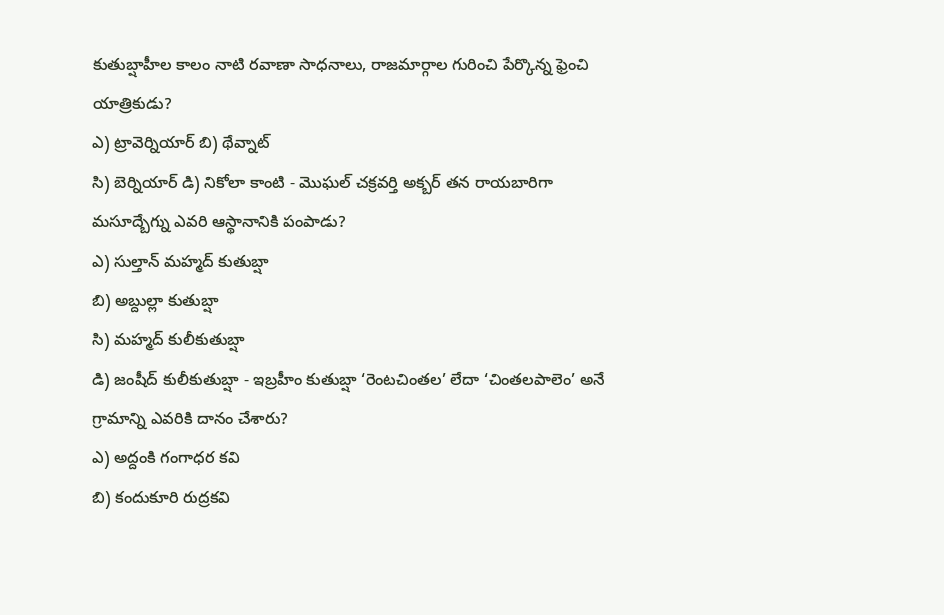కుతుబ్షాహీల కాలం నాటి రవాణా సాధనాలు, రాజమార్గాల గురించి పేర్కొన్న ఫ్రెంచి యాత్రికుడు?
ఎ) ట్రావెర్నియార్ బి) థేవ్నాట్
సి) బెర్నియార్ డి) నికోలా కాంటి - మొఘల్ చక్రవర్తి అక్బర్ తన రాయబారిగా మసూద్బేగ్ను ఎవరి ఆస్థానానికి పంపాడు?
ఎ) సుల్తాన్ మహ్మద్ కుతుబ్షా
బి) అబ్దుల్లా కుతుబ్షా
సి) మహ్మద్ కులీకుతుబ్షా
డి) జంషీద్ కులీకుతుబ్షా - ఇబ్రహీం కుతుబ్షా ‘రెంటచింతల’ లేదా ‘చింతలపాలెం’ అనే గ్రామాన్ని ఎవరికి దానం చేశారు?
ఎ) అద్దంకి గంగాధర కవి
బి) కందుకూరి రుద్రకవి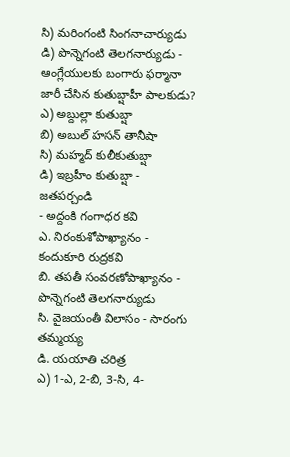సి) మరింగంటి సింగనాచార్యుడు
డి) పొన్నెగంటి తెలగనార్యుడు - ఆంగ్లేయులకు బంగారు ఫర్మానా జారీ చేసిన కుతుబ్షాహీ పాలకుడు?
ఎ) అబ్దుల్లా కుతుబ్షా
బి) అబుల్ హసన్ తానీషా
సి) మహ్మద్ కులీకుతుబ్షా
డి) ఇబ్రహీం కుతుబ్షా - జతపర్చండి
- అద్దంకి గంగాధర కవి
ఎ. నిరంకుశోపాఖ్యానం - కందుకూరి రుద్రకవి
బి. తపతీ సంవరణోపాఖ్యానం - పొన్నెగంటి తెలగనార్యుడు
సి. వైజయంతీ విలాసం - సారంగు తమ్మయ్య
డి. యయాతి చరిత్ర
ఎ) 1-ఎ, 2-బి, 3-సి, 4-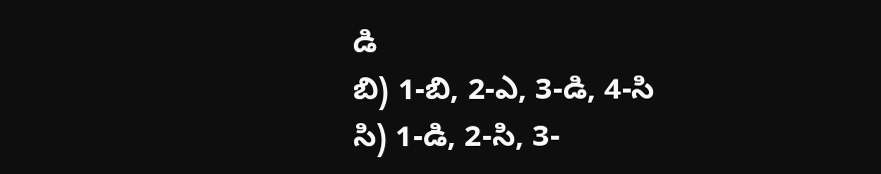డి
బి) 1-బి, 2-ఎ, 3-డి, 4-సి
సి) 1-డి, 2-సి, 3-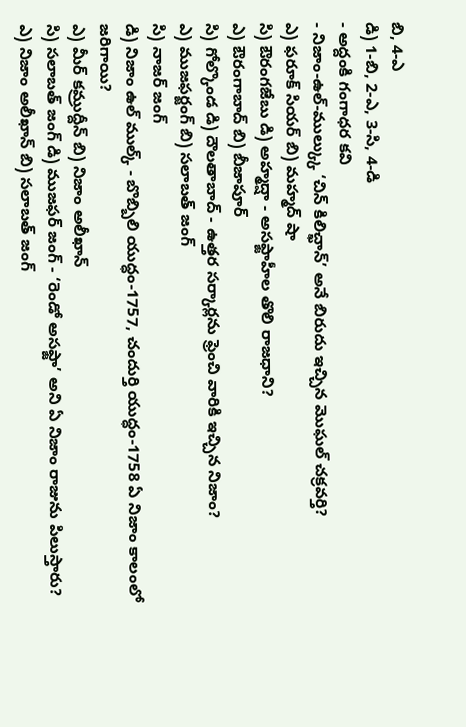బి, 4-ఎ
డి) 1-బి, 2-ఎ, 3-సి, 4-డి
- అద్దంకి గంగాధర కవి
- నిజాం-ఉల్-ముల్క్కు ‘చిన్ కిలిచ్ఖాన్’ అనే బిరుదు ఇచ్చిన మొఘల్ చక్రవర్తి?
ఎ) ఫరూక్ సియర్ బి) మహ్మద్ షా
సి) ఔరంగజేబు డి) అహ్మద్షా - అసఫ్జాహీల తొలి రాజధాని?
ఎ) ఔరంగాబాద్ బి) బీజాపూర్
సి) గోల్కొండ డి) దౌలతాబాద్ - ఉత్తర సర్కార్లను ఫ్రెంచి వారికి ఇచ్చిన నిజాం?
ఎ) ముజఫర్జంగ్ బి) సలాబత్ జంగ్
సి) నాజర్ జంగ్
డి) నిజాం ఉల్ ముల్క్ - బొబ్బిలి యుద్ధం-1757, చందుర్తి యుద్ధం-1758 ఏ నిజాం కాలంలో
జరిగాయి?
ఎ) మీర్ కమ్రుద్దీన్ బి) నిజాం అలీఖాన్
సి) సలాబత్ జంగ్ డి) ముజఫర్ జంగ్ - ‘రెండో అసఫ్జా’ అని ఏ నిజాం రాజును పిలుస్తారు?
ఎ) నిజాం అలీఖాన్ బి) సలాబత్ జంగ్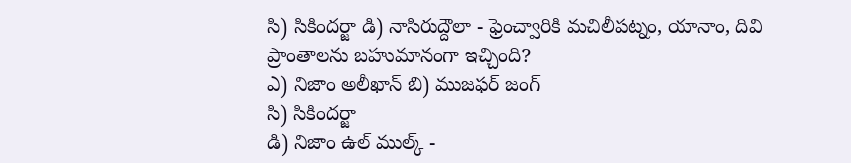సి) సికిందర్జా డి) నాసిరుద్దౌలా - ఫ్రెంచ్వారికి మచిలీపట్నం, యానాం, దివి ప్రాంతాలను బహుమానంగా ఇచ్చింది?
ఎ) నిజాం అలీఖాన్ బి) ముజఫర్ జంగ్
సి) సికిందర్జా
డి) నిజాం ఉల్ ముల్క్ -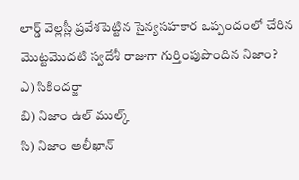లార్డ్ వెల్లస్లీ ప్రవేశపెట్టిన సైన్యసహకార ఒప్పందంలో చేరిన మొట్టమొదటి స్వదేశీ రాజుగా గుర్తింపుపొందిన నిజాం?
ఎ) సికిందర్జా
బి) నిజాం ఉల్ ముల్క్
సి) నిజాం అలీఖాన్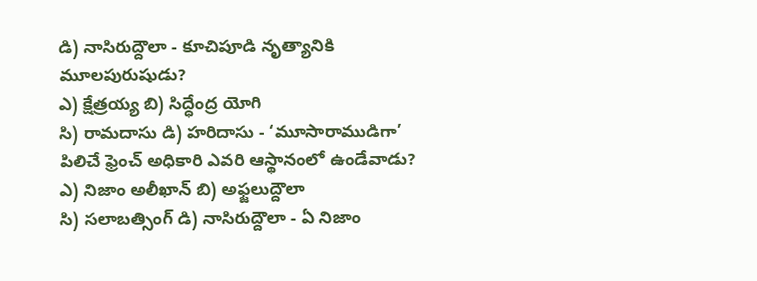డి) నాసిరుద్దౌలా - కూచిపూడి నృత్యానికి మూలపురుషుడు?
ఎ) క్షేత్రయ్య బి) సిద్ధేంద్ర యోగి
సి) రామదాసు డి) హరిదాసు - ‘మూసారాముడిగా’ పిలిచే ఫ్రెంచ్ అధికారి ఎవరి ఆస్థానంలో ఉండేవాడు?
ఎ) నిజాం అలీఖాన్ బి) అఫ్జలుద్దౌలా
సి) సలాబత్సింగ్ డి) నాసిరుద్దౌలా - ఏ నిజాం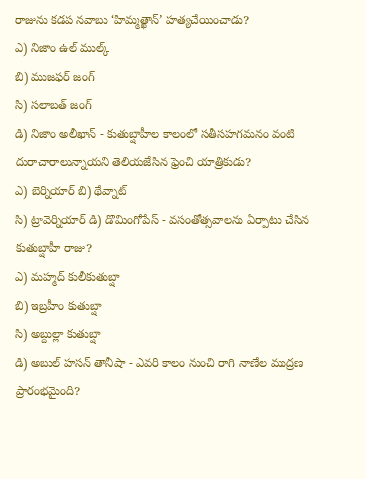రాజును కడప నవాబు ‘హిమ్మత్ఖాన్’ హత్యచేయించాడు?
ఎ) నిజాం ఉల్ ముల్క్
బి) ముజఫర్ జంగ్
సి) సలాబత్ జంగ్
డి) నిజాం అలీఖాన్ - కుతుబ్షాహీల కాలంలో సతీసహగమనం వంటి దురాచారాలున్నాయని తెలియజేసిన ఫ్రెంచి యాత్రికుడు?
ఎ) బెర్నియార్ బి) థేవ్నాట్
సి) ట్రావెర్నియార్ డి) డొమింగోపేస్ - వసంతోత్సవాలను ఏర్పాటు చేసిన కుతుబ్షాహీ రాజు?
ఎ) మహ్మద్ కులీకుతుబ్షా
బి) ఇబ్రహీం కుతుబ్షా
సి) అబ్దుల్లా కుతుబ్షా
డి) అబుల్ హసన్ తానీషా - ఎవరి కాలం నుంచి రాగి నాణేల ముద్రణ ప్రారంభమైంది?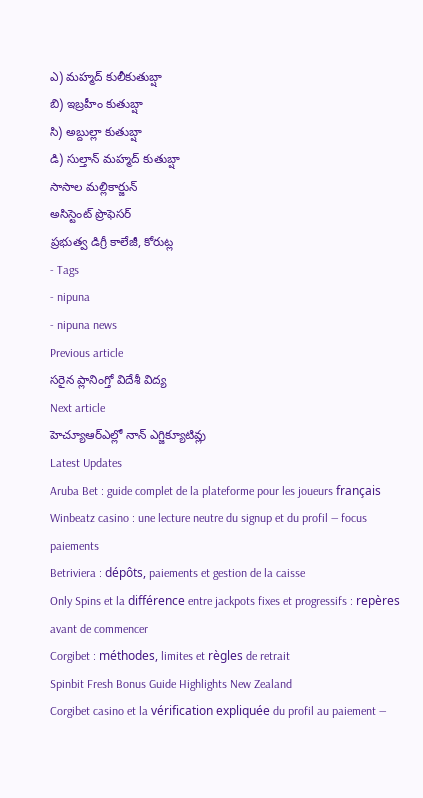ఎ) మహ్మద్ కులీకుతుబ్షా
బి) ఇబ్రహీం కుతుబ్షా
సి) అబ్దుల్లా కుతుబ్షా
డి) సుల్తాన్ మహ్మద్ కుతుబ్షా
సాసాల మల్లికార్జున్
అసిస్టెంట్ ప్రొఫెసర్
ప్రభుత్వ డిగ్రీ కాలేజీ, కోరుట్ల
- Tags
- nipuna
- nipuna news
Previous article
సరైన ప్లానింగ్తో విదేశీ విద్య
Next article
హెచ్యూఆర్ఎల్లో నాన్ ఎగ్జిక్యూటివ్లు
Latest Updates
Aruba Bet : guide complet de la plateforme pour les joueurs français
Winbeatz casino : une lecture neutre du signup et du profil — focus paiements
Betriviera : dépôts, paiements et gestion de la caisse
Only Spins et la différence entre jackpots fixes et progressifs : repères avant de commencer
Corgibet : méthodes, limites et règles de retrait
Spinbit Fresh Bonus Guide Highlights New Zealand
Corgibet casino et la vérification expliquée du profil au paiement —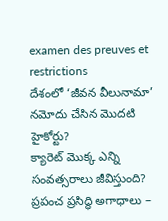examen des preuves et restrictions
దేశంలో ‘జీవన వీలునామా’ నమోదు చేసిన మొదటి హైకోర్టు?
క్యారెట్ మొక్క ఎన్ని సంవత్సరాలు జీవిస్తుంది?
ప్రపంచ ప్రసిద్ధి అగాధాలు –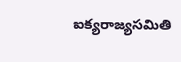ఐక్యరాజ్యసమితి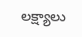లక్ష్యాలు